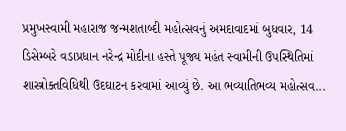પ્રમુખસ્વામી મહારાજ જન્મશતાબ્દી મહોત્સવનું અમદાવાદમાં બુધવાર, 14 ડિસેમ્બરે વડાપ્રધાન નરેન્દ્ર મોદીના હસ્તે પૂજ્ય મહંત સ્વામીની ઉપસ્થિતિમાં શાસ્ત્રોક્તવિધિથી ઉદઘાટન કરવામાં આવ્યું છે. આ ભવ્યાતિભવ્ય મહોત્સવ...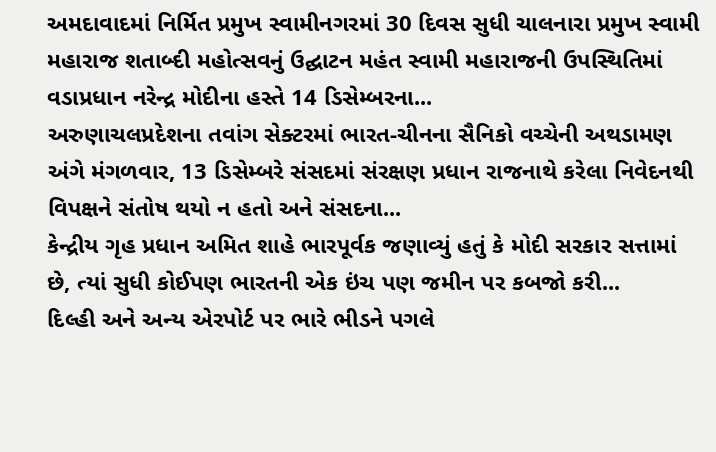અમદાવાદમાં નિર્મિત પ્રમુખ સ્વામીનગરમાં 30 દિવસ સુધી ચાલનારા પ્રમુખ સ્વામી મહારાજ શતાબ્દી મહોત્સવનું ઉદ્ઘાટન મહંત સ્વામી મહારાજની ઉપસ્થિતિમાં વડાપ્રધાન નરેન્દ્ર મોદીના હસ્તે 14 ડિસેમ્બરના...
અરુણાચલપ્રદેશના તવાંગ સેક્ટરમાં ભારત-ચીનના સૈનિકો વચ્ચેની અથડામણ અંગે મંગળવાર, 13 ડિસેમ્બરે સંસદમાં સંરક્ષણ પ્રધાન રાજનાથે કરેલા નિવેદનથી વિપક્ષને સંતોષ થયો ન હતો અને સંસદના...
કેન્દ્રીય ગૃહ પ્રધાન અમિત શાહે ભારપૂર્વક જણાવ્યું હતું કે મોદી સરકાર સત્તામાં છે, ત્યાં સુધી કોઈપણ ભારતની એક ઇંચ પણ જમીન પર કબજો કરી...
દિલ્હી અને અન્ય એરપોર્ટ પર ભારે ભીડને પગલે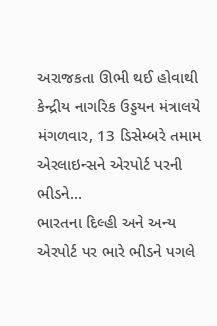અરાજકતા ઊભી થઈ હોવાથી કેન્દ્રીય નાગરિક ઉડ્ડયન મંત્રાલયે મંગળવાર, 13 ડિસેમ્બરે તમામ એરલાઇન્સને એરપોર્ટ પરની ભીડને...
ભારતના દિલ્હી અને અન્ય એરપોર્ટ પર ભારે ભીડને પગલે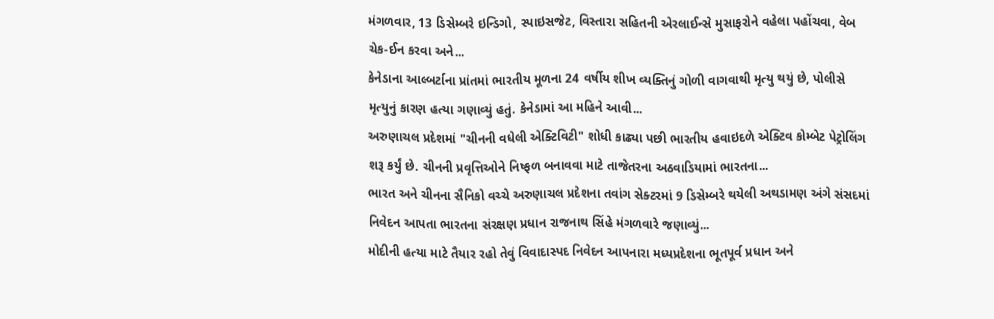મંગળવાર, 13 ડિસેમ્બરે ઇન્ડિગો, સ્પાઇસજેટ, વિસ્તારા સહિતની એરલાઈન્સે મુસાફરોને વહેલા પહોંચવા, વેબ ચેક-ઈન કરવા અને...
કેનેડાના આલ્બર્ટાના પ્રાંતમાં ભારતીય મૂળના 24 વર્ષીય શીખ વ્યક્તિનું ગોળી વાગવાથી મૃત્યુ થયું છે, પોલીસે મૃત્યુનું કારણ હત્યા ગણાવ્યું હતું. કેનેડામાં આ મહિને આવી...
અરુણાચલ પ્રદેશમાં "ચીનની વધેલી એક્ટિવિટી" શોધી કાઢ્યા પછી ભારતીય હવાઇદળે એક્ટિવ કોમ્બેટ પેટ્રોલિંગ શરૂ કર્યું છે. ચીનની પ્રવૃત્તિઓને નિષ્ફળ બનાવવા માટે તાજેતરના અઠવાડિયામાં ભારતના...
ભારત અને ચીનના સૈનિકો વચ્ચે અરુણાચલ પ્રદેશના તવાંગ સેક્ટરમાં 9 ડિસેમ્બરે થયેલી અથડામણ અંગે સંસદમાં નિવેદન આપતા ભારતના સંરક્ષણ પ્રધાન રાજનાથ સિંહે મંગળવારે જણાવ્યું...
મોદીની હત્યા માટે તૈયાર રહો તેવું વિવાદાસ્પદ નિવેદન આપનારા મધ્યપ્રદેશના ભૂતપૂર્વ પ્રધાન અને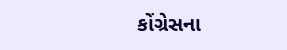કોંગ્રેસના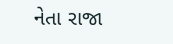નેતા રાજા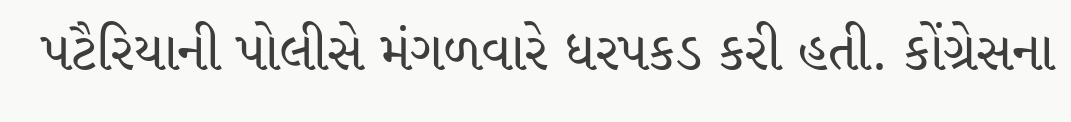પટૈરિયાની પોલીસે મંગળવારે ધરપકડ કરી હતી. કોંગ્રેસના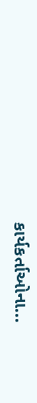કાર્યકર્તાઓના...